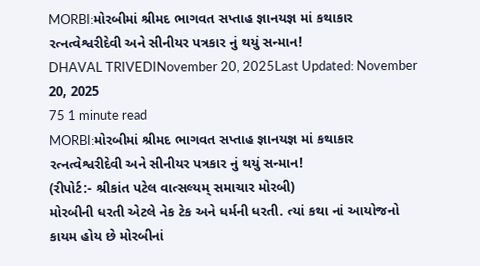MORBI:મોરબીમાં શ્રીમદ ભાગવત સપ્તાહ જ્ઞાનયજ્ઞ માં કથાકાર રત્નત્વેશ્વરીદેવી અને સીનીયર પત્રકાર નું થયું સન્માન!
DHAVAL TRIVEDINovember 20, 2025Last Updated: November 20, 2025
75 1 minute read
MORBI:મોરબીમાં શ્રીમદ ભાગવત સપ્તાહ જ્ઞાનયજ્ઞ માં કથાકાર રત્નત્વેશ્વરીદેવી અને સીનીયર પત્રકાર નું થયું સન્માન!
(રીપોર્ટ:- શ્રીકાંત પટેલ વાત્સલ્યમ્ સમાચાર મોરબી)
મોરબીની ધરતી એટલે નેક ટેક અને ધર્મની ધરતી. ત્યાં કથા નાં આયોજનો કાયમ હોય છે મોરબીનાં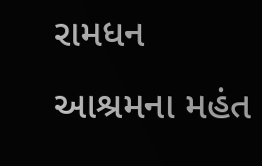રામધન આશ્રમના મહંત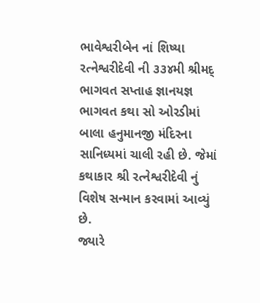ભાવેશ્વરીબેન નાં શિષ્યા રત્નેશ્વરીદેવી ની ૩૩૪મી શ્રીમદ્ ભાગવત સપ્તાહ જ્ઞાનયજ્ઞ ભાગવત કથા સો ઓરડીમાં બાલા હનુમાનજી મંદિરના સાનિધ્યમાં ચાલી રહી છે. જેમાં કથાકાર શ્રી રત્નેશ્વરીદેવી નું વિશેષ સન્માન કરવામાં આવ્યું છે.
જ્યારે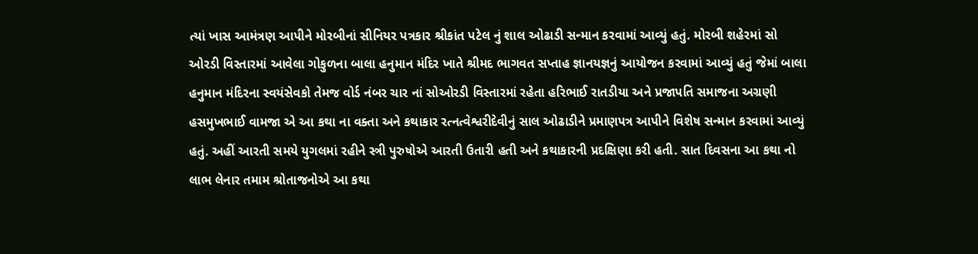ત્યાં ખાસ આમંત્રણ આપીને મોરબીનાં સીનિયર પત્રકાર શ્રીકાંત પટેલ નું શાલ ઓઢાડી સન્માન કરવામાં આવ્યું હતું. મોરબી શહેરમાં સો ઓરડી વિસ્તારમાં આવેલા ગોકુળના બાલા હનુમાન મંદિર ખાતે શ્રીમદ ભાગવત સપ્તાહ જ્ઞાનયજ્ઞનું આયોજન કરવામાં આવ્યું હતું જેમાં બાલા હનુમાન મંદિરના સ્વયંસેવકો તેમજ વોર્ડ નંબર ચાર નાં સોઓરડી વિસ્તારમાં રહેતા હરિભાઈ રાતડીયા અને પ્રજાપતિ સમાજના અગ્રણી હસમુખભાઈ વામજા એ આ કથા ના વક્તા અને કથાકાર રત્નત્વેશ્વરીદેવીનું સાલ ઓઢાડીને પ્રમાણપત્ર આપીને વિશેષ સન્માન કરવામાં આવ્યું હતું. અહીં આરતી સમયે યુગલમાં રહીને સ્ત્રી પુરુષોએ આરતી ઉતારી હતી અને કથાકારની પ્રદક્ષિણા કરી હતી. સાત દિવસના આ કથા નો લાભ લેનાર તમામ શ્રોતાજનોએ આ કથા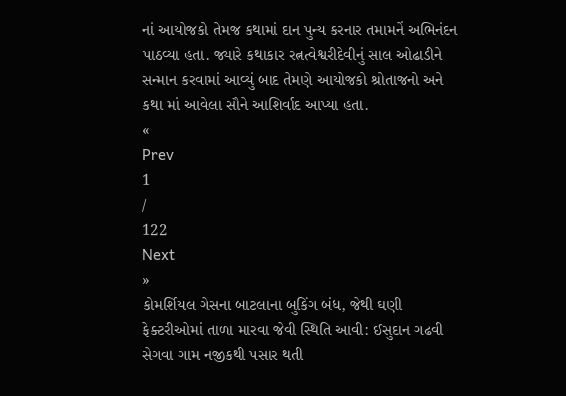નાં આયોજકો તેમજ કથામાં દાન પુન્ય કરનાર તમામનેં અભિનંદન પાઠવ્યા હતા. જ્યારે કથાકાર રત્નત્વેશ્વરીદેવીનું સાલ ઓઢાડીને સન્માન કરવામાં આવ્યું બાદ તેમણે આયોજકો શ્રોતાજનો અને કથા માં આવેલા સૌને આશિર્વાદ આપ્યા હતા.
«
Prev
1
/
122
Next
»
કોમર્શિયલ ગેસના બાટલાના બુકિંગ બંધ, જેથી ઘણી ફેક્ટરીઓમાં તાળા મારવા જેવી સ્થિતિ આવી: ઈસુદાન ગઢવી
સેગવા ગામ નજીકથી પસાર થતી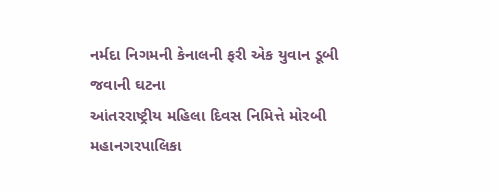નર્મદા નિગમની કેનાલની ફરી એક યુવાન ડૂબી જવાની ઘટના
આંતરરાષ્ટ્રીય મહિલા દિવસ નિમિત્તે મોરબી મહાનગરપાલિકા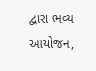દ્વારા ભવ્ય આયોજન,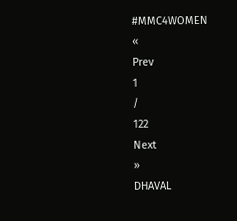#MMC4WOMEN
«
Prev
1
/
122
Next
»
DHAVAL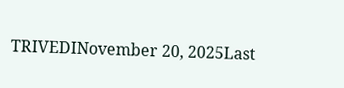TRIVEDINovember 20, 2025Last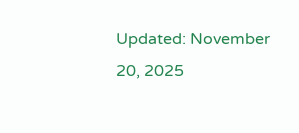Updated: November 20, 2025